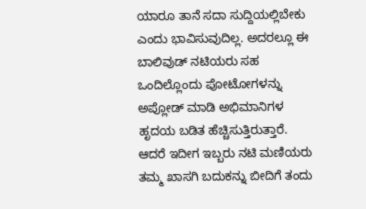ಯಾರೂ ತಾನೆ ಸದಾ ಸುದ್ದಿಯಲ್ಲಿಬೇಕು ಎಂದು ಭಾವಿಸುವುದಿಲ್ಲ. ಅದರಲ್ಲೂ ಈ ಬಾಲಿವುಡ್ ನಟಿಯರು ಸಹ ಒಂದಿಲ್ಲೊಂದು ಪೋಟೋಗಳನ್ನು ಅಪ್ಲೋಡ್ ಮಾಡಿ ಅಭಿಮಾನಿಗಳ ಹೃದಯ ಬಡಿತ ಹೆಚ್ಚಿಸುತ್ತಿರುತ್ತಾರೆ. ಆದರೆ ಇದೀಗ ಇಬ್ಬರು ನಟಿ ಮಣಿಯರು ತಮ್ಮ ಖಾಸಗಿ ಬದುಕನ್ನು ಬೀದಿಗೆ ತಂದು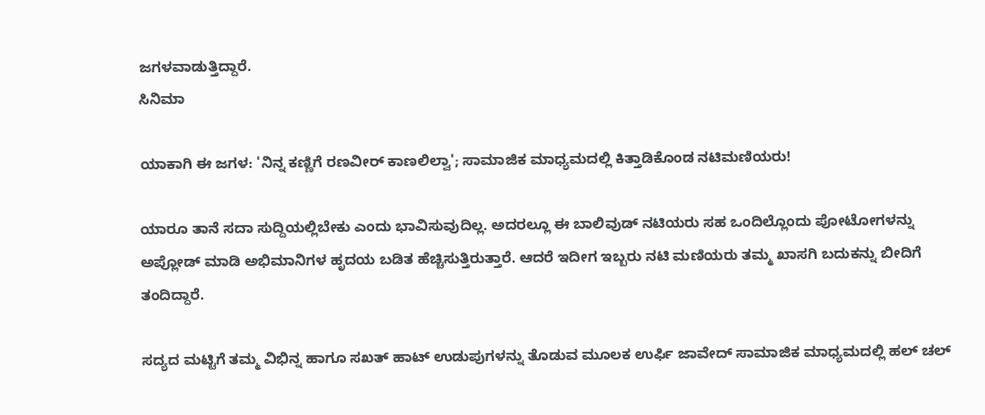ಜಗಳವಾಡುತ್ತಿದ್ದಾರೆ.
ಸಿನಿಮಾ

ಯಾಕಾಗಿ ಈ ಜಗಳ: 'ನಿನ್ನ ಕಣ್ಣಿಗೆ ರಣವೀರ್ ಕಾಣಲಿಲ್ವಾ'; ಸಾಮಾಜಿಕ ಮಾಧ್ಯಮದಲ್ಲಿ ಕಿತ್ತಾಡಿಕೊಂಡ ನಟಿಮಣಿಯರು!

ಯಾರೂ ತಾನೆ ಸದಾ ಸುದ್ದಿಯಲ್ಲಿಬೇಕು ಎಂದು ಭಾವಿಸುವುದಿಲ್ಲ. ಅದರಲ್ಲೂ ಈ ಬಾಲಿವುಡ್ ನಟಿಯರು ಸಹ ಒಂದಿಲ್ಲೊಂದು ಪೋಟೋಗಳನ್ನು ಅಪ್ಲೋಡ್ ಮಾಡಿ ಅಭಿಮಾನಿಗಳ ಹೃದಯ ಬಡಿತ ಹೆಚ್ಚಿಸುತ್ತಿರುತ್ತಾರೆ. ಆದರೆ ಇದೀಗ ಇಬ್ಬರು ನಟಿ ಮಣಿಯರು ತಮ್ಮ ಖಾಸಗಿ ಬದುಕನ್ನು ಬೀದಿಗೆ ತಂದಿದ್ದಾರೆ.

ಸದ್ಯದ ಮಟ್ಟಿಗೆ ತಮ್ಮ ವಿಭಿನ್ನ ಹಾಗೂ ಸಖತ್ ಹಾಟ್ ಉಡುಪುಗಳನ್ನು ತೊಡುವ ಮೂಲಕ ಉರ್ಫಿ ಜಾವೇದ್ ಸಾಮಾಜಿಕ ಮಾಧ್ಯಮದಲ್ಲಿ ಹಲ್ ಚಲ್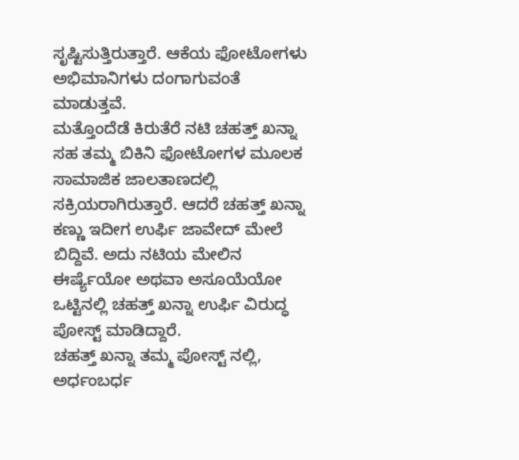ಸೃಷ್ಟಿಸುತ್ತಿರುತ್ತಾರೆ. ಆಕೆಯ ಫೋಟೋಗಳು ಅಭಿಮಾನಿಗಳು ದಂಗಾಗುವಂತೆ ಮಾಡುತ್ತವೆ.
ಮತ್ತೊಂದೆಡೆ ಕಿರುತೆರೆ ನಟಿ ಚಹತ್ತ್ ಖನ್ನಾ ಸಹ ತಮ್ಮ ಬಿಕಿನಿ ಫೋಟೋಗಳ ಮೂಲಕ ಸಾಮಾಜಿಕ ಜಾಲತಾಣದಲ್ಲಿ ಸಕ್ರಿಯರಾಗಿರುತ್ತಾರೆ. ಆದರೆ ಚಹತ್ತ್ ಖನ್ನಾ ಕಣ್ಣು ಇದೀಗ ಉರ್ಫಿ ಜಾವೇದ್ ಮೇಲೆ ಬಿದ್ದಿವೆ. ಅದು ನಟಿಯ ಮೇಲಿನ ಈರ್ಷ್ಯೆಯೋ ಅಥವಾ ಅಸೂಯೆಯೋ ಒಟ್ಟಿನಲ್ಲಿ ಚಹತ್ತ್ ಖನ್ನಾ ಉರ್ಫಿ ವಿರುದ್ಧ ಪೋಸ್ಟ್ ಮಾಡಿದ್ದಾರೆ.
ಚಹತ್ತ್ ಖನ್ನಾ ತಮ್ಮ ಪೋಸ್ಟ್ ನಲ್ಲಿ, ಅರ್ಧಂಬರ್ಧ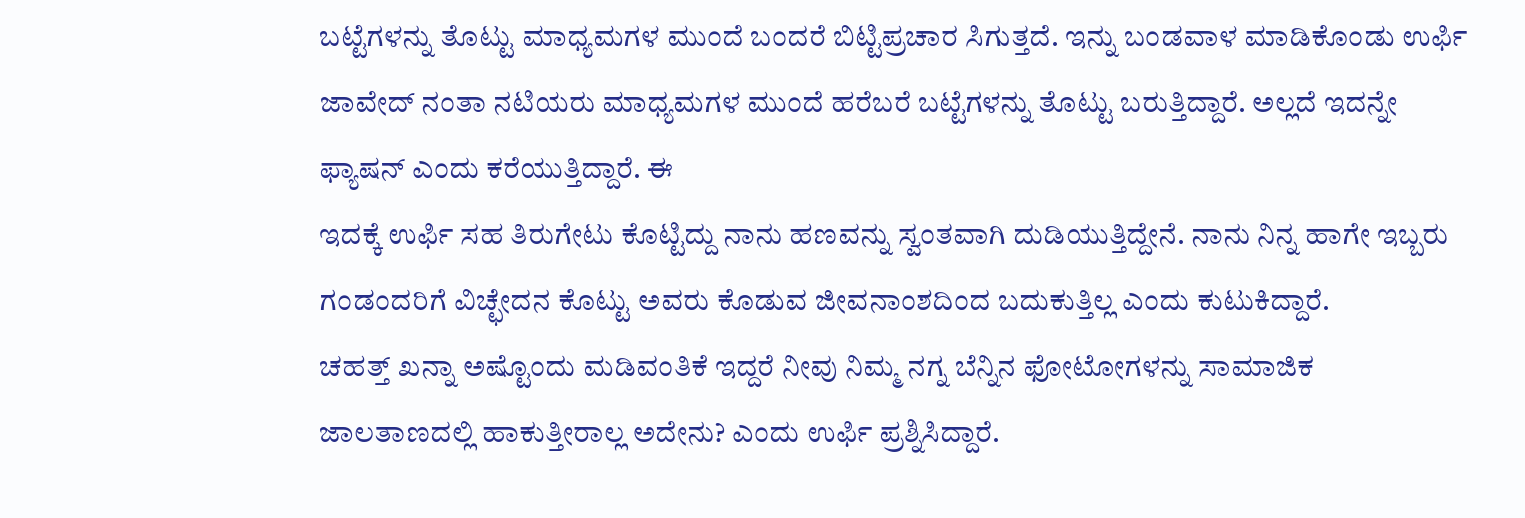ಬಟ್ಟೆಗಳನ್ನು ತೊಟ್ಟು ಮಾಧ್ಯಮಗಳ ಮುಂದೆ ಬಂದರೆ ಬಿಟ್ಟಿಪ್ರಚಾರ ಸಿಗುತ್ತದೆ. ಇನ್ನು ಬಂಡವಾಳ ಮಾಡಿಕೊಂಡು ಉರ್ಫಿ ಜಾವೇದ್ ನಂತಾ ನಟಿಯರು ಮಾಧ್ಯಮಗಳ ಮುಂದೆ ಹರೆಬರೆ ಬಟ್ಟೆಗಳನ್ನು ತೊಟ್ಟು ಬರುತ್ತಿದ್ದಾರೆ. ಅಲ್ಲದೆ ಇದನ್ನೇ ಫ್ಯಾಷನ್ ಎಂದು ಕರೆಯುತ್ತಿದ್ದಾರೆ. ಈ
ಇದಕ್ಕೆ ಉರ್ಫಿ ಸಹ ತಿರುಗೇಟು ಕೊಟ್ಟಿದ್ದು ನಾನು ಹಣವನ್ನು ಸ್ವಂತವಾಗಿ ದುಡಿಯುತ್ತಿದ್ದೇನೆ. ನಾನು ನಿನ್ನ ಹಾಗೇ ಇಬ್ಬರು ಗಂಡಂದರಿಗೆ ವಿಚ್ಛೇದನ ಕೊಟ್ಟು ಅವರು ಕೊಡುವ ಜೀವನಾಂಶದಿಂದ ಬದುಕುತ್ತಿಲ್ಲ ಎಂದು ಕುಟುಕಿದ್ದಾರೆ.
ಚಹತ್ತ್ ಖನ್ನಾ ಅಷ್ಟೊಂದು ಮಡಿವಂತಿಕೆ ಇದ್ದರೆ ನೀವು ನಿಮ್ಮ ನಗ್ನ ಬೆನ್ನಿನ ಫೋಟೋಗಳನ್ನು ಸಾಮಾಜಿಕ ಜಾಲತಾಣದಲ್ಲಿ ಹಾಕುತ್ತೀರಾಲ್ಲ ಅದೇನು? ಎಂದು ಉರ್ಫಿ ಪ್ರಶ್ನಿಸಿದ್ದಾರೆ.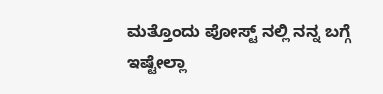ಮತ್ತೊಂದು ಪೋಸ್ಟ್ ನಲ್ಲಿ ನನ್ನ ಬಗ್ಗೆ ಇಷ್ಟೇಲ್ಲಾ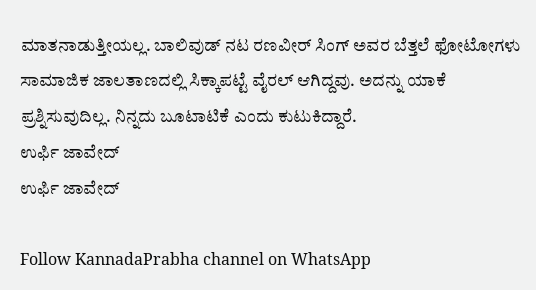ಮಾತನಾಡುತ್ತೀಯಲ್ಲ. ಬಾಲಿವುಡ್ ನಟ ರಣವೀರ್ ಸಿಂಗ್ ಅವರ ಬೆತ್ತಲೆ ಫೋಟೋಗಳು ಸಾಮಾಜಿಕ ಜಾಲತಾಣದಲ್ಲಿ ಸಿಕ್ಕಾಪಟ್ಟೆ ವೈರಲ್ ಆಗಿದ್ದವು. ಅದನ್ನು ಯಾಕೆ ಪ್ರಶ್ನಿಸುವುದಿಲ್ಲ. ನಿನ್ನದು ಬೂಟಾಟಿಕೆ ಎಂದು ಕುಟುಕಿದ್ದಾರೆ.
ಉರ್ಫಿ ಜಾವೇದ್
ಉರ್ಫಿ ಜಾವೇದ್

Follow KannadaPrabha channel on WhatsApp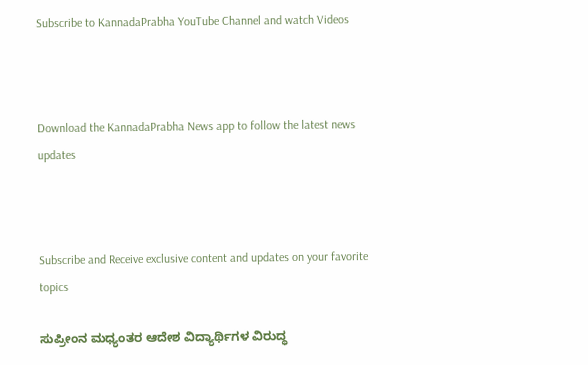Subscribe to KannadaPrabha YouTube Channel and watch Videos



Download the KannadaPrabha News app to follow the latest news updates



Subscribe and Receive exclusive content and updates on your favorite topics

ಸುಪ್ರೀಂನ ಮಧ್ಯಂತರ ಆದೇಶ ವಿದ್ಯಾರ್ಥಿಗಳ ವಿರುದ್ಧ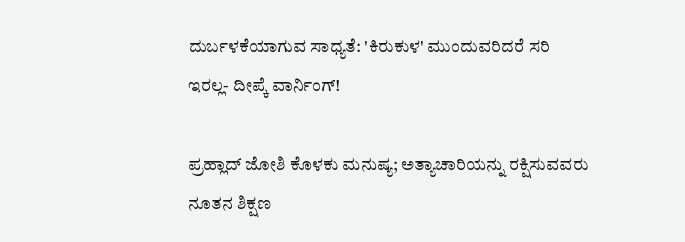ದುರ್ಬಳಕೆಯಾಗುವ ಸಾಧ್ಯತೆ: 'ಕಿರುಕುಳ' ಮುಂದುವರಿದರೆ ಸರಿ ಇರಲ್ಲ- ದೀಪ್ಕೆ ವಾರ್ನಿಂಗ್!

ಪ್ರಹ್ಲಾದ್ ಜೋಶಿ ಕೊಳಕು ಮನುಷ್ಯ; ಅತ್ಯಾಚಾರಿಯನ್ನು ರಕ್ಷಿಸುವವರು ನೂತನ ಶಿಕ್ಷಣ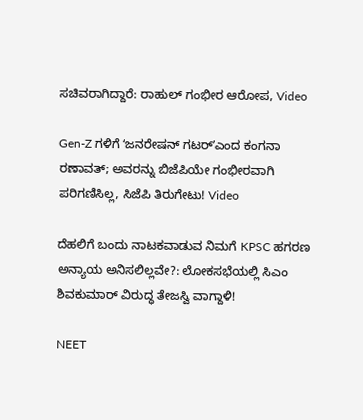ಸಚಿವರಾಗಿದ್ದಾರೆ: ರಾಹುಲ್ ಗಂಭೀರ ಆರೋಪ, Video

Gen-Z ಗಳಿಗೆ ʻಜನರೇಷನ್‌ ಗಟರ್‌ʼಎಂದ ಕಂಗನಾ ರಣಾವತ್; ಅವರನ್ನು ಬಿಜೆಪಿಯೇ ಗಂಭೀರವಾಗಿ ಪರಿಗಣಿಸಿಲ್ಲ, ಸಿಜೆಪಿ ತಿರುಗೇಟು! Video

ದೆಹಲಿಗೆ ಬಂದು ನಾಟಕವಾಡುವ ನಿಮಗೆ KPSC ಹಗರಣ ಅನ್ಯಾಯ ಅನಿಸಲಿಲ್ಲವೇ?: ಲೋಕಸಭೆಯಲ್ಲಿ ಸಿಎಂ ಶಿವಕುಮಾರ್ ವಿರುದ್ಧ ತೇಜಸ್ವಿ ವಾಗ್ದಾಳಿ!

NEET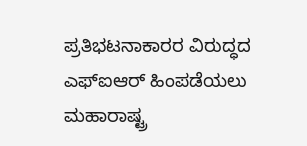ಪ್ರತಿಭಟನಾಕಾರರ ವಿರುದ್ಧದ ಎಫ್‌ಐಆರ್‌ ಹಿಂಪಡೆಯಲು ಮಹಾರಾಷ್ಟ್ರ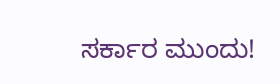ಸರ್ಕಾರ ಮುಂದು!